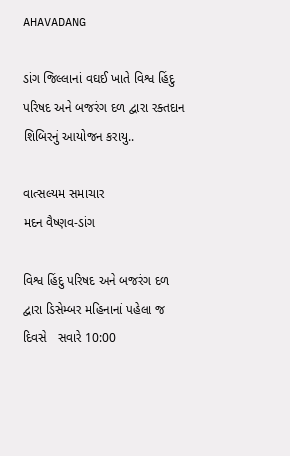AHAVADANG

ડાંગ જિલ્લાનાં વઘઈ ખાતે વિશ્વ હિંદુ પરિષદ અને બજરંગ દળ દ્વારા રક્તદાન શિબિરનું આયોજન કરાયુ..

વાત્સલ્યમ સમાચાર
મદન વૈષ્ણવ-ડાંગ

વિશ્વ હિંદુ પરિષદ અને બજરંગ દળ દ્વારા ડિસેમ્બર મહિનાનાં પહેલા જ દિવસે   સવારે 10:00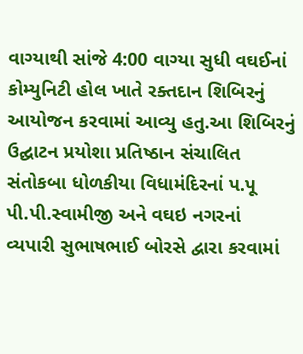વાગ્યાથી સાંજે 4:00 વાગ્યા સુધી વઘઈનાં કોમ્યુનિટી હોલ ખાતે રક્તદાન શિબિરનું આયોજન કરવામાં આવ્યુ હતુ.આ શિબિરનું ઉદ્ઘાટન પ્રયોશા પ્રતિષ્ઠાન સંચાલિત સંતોકબા ધોળકીયા વિધામંદિરનાં પ.પૂ પી.પી.સ્વામીજી અને વઘઇ નગરનાં વ્યપારી સુભાષભાઈ બોરસે દ્વારા કરવામાં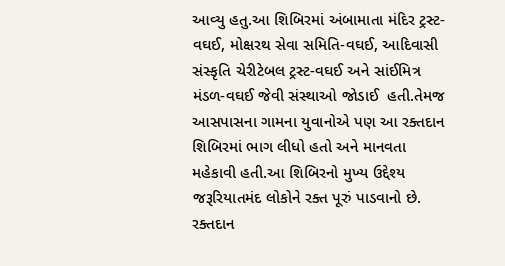આવ્યુ હતુ.આ શિબિરમાં અંબામાતા મંદિર ટ્રસ્ટ-વઘઈ, મોક્ષરથ સેવા સમિતિ-વઘઈ, આદિવાસી સંસ્કૃતિ ચેરીટેબલ ટ્રસ્ટ-વઘઈ અને સાંઈમિત્ર મંડળ-વઘઈ જેવી સંસ્થાઓ જોડાઈ  હતી.તેમજ આસપાસના ગામના યુવાનોએ પણ આ રક્તદાન શિબિરમાં ભાગ લીધો હતો અને માનવતા મહેકાવી હતી.આ શિબિરનો મુખ્ય ઉદ્દેશ્ય જરૂરિયાતમંદ લોકોને રક્ત પૂરું પાડવાનો છે. રક્તદાન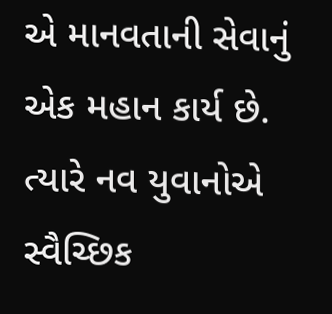એ માનવતાની સેવાનું એક મહાન કાર્ય છે. ત્યારે નવ યુવાનોએ સ્વૈચ્છિક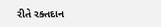રીતે રક્તદાન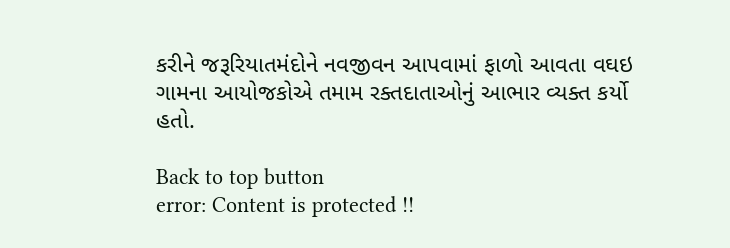કરીને જરૂરિયાતમંદોને નવજીવન આપવામાં ફાળો આવતા વઘઇ ગામના આયોજકોએ તમામ રક્તદાતાઓનું આભાર વ્યક્ત કર્યો હતો.

Back to top button
error: Content is protected !!